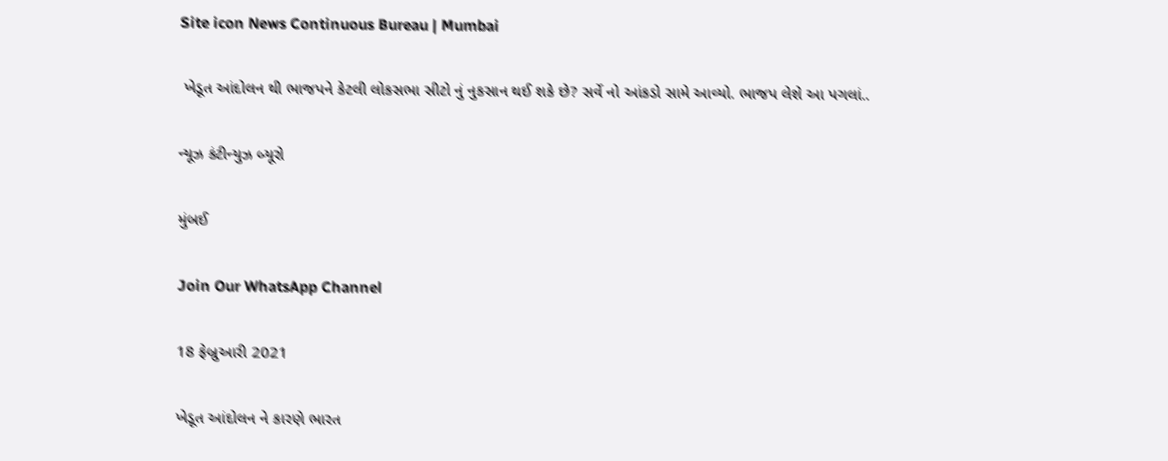Site icon News Continuous Bureau | Mumbai

 ખેડૂત આંદોલન થી ભાજપને કેટલી લોકસભા સીટો નું નુકસાન થઈ શકે છે? સર્વે નો આંકડો સામે આવ્યો. ભાજપ લેશે આ પગલાં..

ન્યૂઝ કંટીન્યુઝ બ્યૂરો

મુંબઈ

Join Our WhatsApp Channel

18 ફેબ્રુઆરી 2021

ખેડૂત આંદોલન ને કારણે ભારત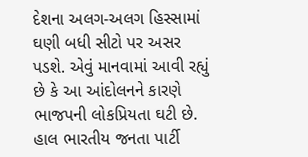દેશના અલગ-અલગ હિસ્સામાં ઘણી બધી સીટો પર અસર પડશે. એવું માનવામાં આવી રહ્યું છે કે આ આંદોલનને કારણે ભાજપની લોકપ્રિયતા ઘટી છે. હાલ ભારતીય જનતા પાર્ટી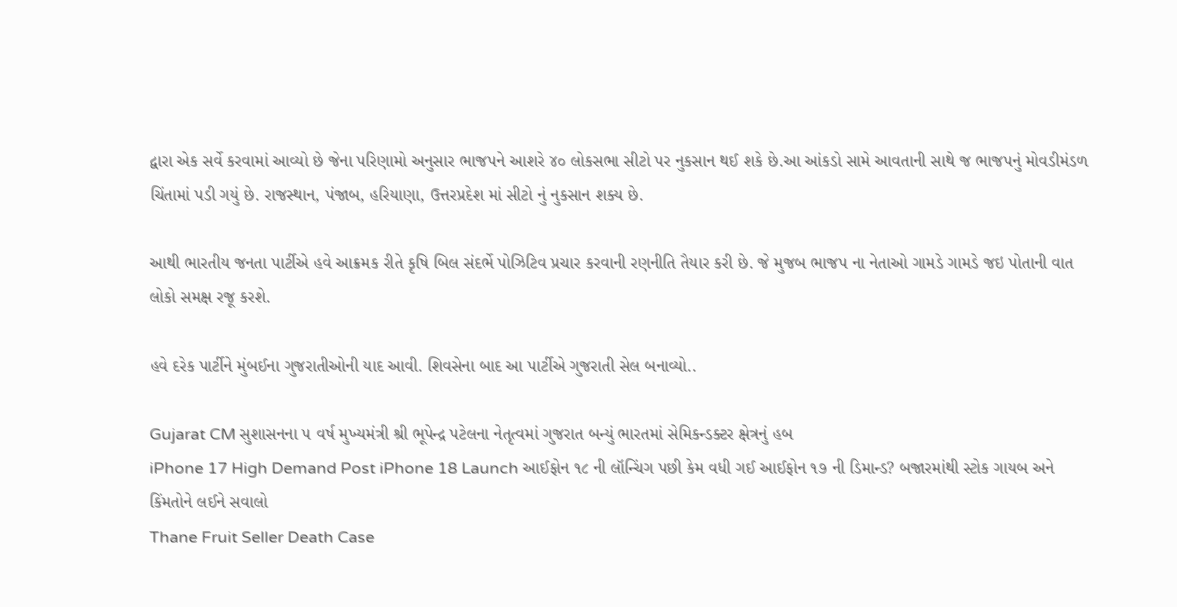દ્વારા એક સર્વે કરવામાં આવ્યો છે જેના પરિણામો અનુસાર ભાજપને આશરે ૪૦ લોકસભા સીટો પર નુકસાન થઈ શકે છે.આ આંકડો સામે આવતાની સાથે જ ભાજપનું મોવડીમંડળ ચિંતામાં પડી ગયું છે. રાજસ્થાન, પંજાબ, હરિયાણા, ઉત્તરપ્રદેશ માં સીટો નું નુકસાન શક્ય છે.

આથી ભારતીય જનતા પાર્ટીએ હવે આક્રમક રીતે કૃષિ બિલ સંદર્ભે પોઝિટિવ પ્રચાર કરવાની રણનીતિ તૈયાર કરી છે. જે મુજબ ભાજપ ના નેતાઓ ગામડે ગામડે જઇ પોતાની વાત લોકો સમક્ષ રજૂ કરશે.

હવે દરેક પાર્ટીને મુંબઈના ગુજરાતીઓની યાદ આવી. શિવસેના બાદ આ પાર્ટીએ ગુજરાતી સેલ બનાવ્યો..

Gujarat CM સુશાસનના ૫ વર્ષ મુખ્યમંત્રી શ્રી ભૂપેન્દ્ર પટેલના નેતૃત્વમાં ગુજરાત બન્યું ભારતમાં સેમિકન્ડક્ટર ક્ષેત્રનું હબ
iPhone 17 High Demand Post iPhone 18 Launch આઈફોન ૧૮ ની લૉન્ચિંગ પછી કેમ વધી ગઈ આઈફોન ૧૭ ની ડિમાન્ડ? બજારમાંથી સ્ટોક ગાયબ અને કિંમતોને લઈને સવાલો
Thane Fruit Seller Death Case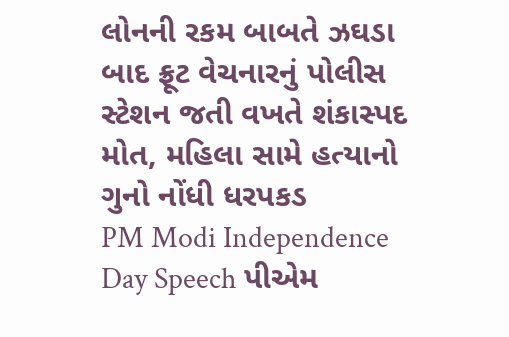લોનની રકમ બાબતે ઝઘડા બાદ ફ્રૂટ વેચનારનું પોલીસ સ્ટેશન જતી વખતે શંકાસ્પદ મોત, મહિલા સામે હત્યાનો ગુનો નોંધી ધરપકડ
PM Modi Independence Day Speech પીએમ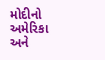મોદીનો અમેરિકા અને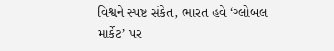વિશ્વને સ્પષ્ટ સંકેત, ભારત હવે ‘ગ્લોબલ માર્કેટ’ પર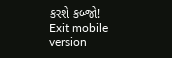કરશે કબ્જો!
Exit mobile version